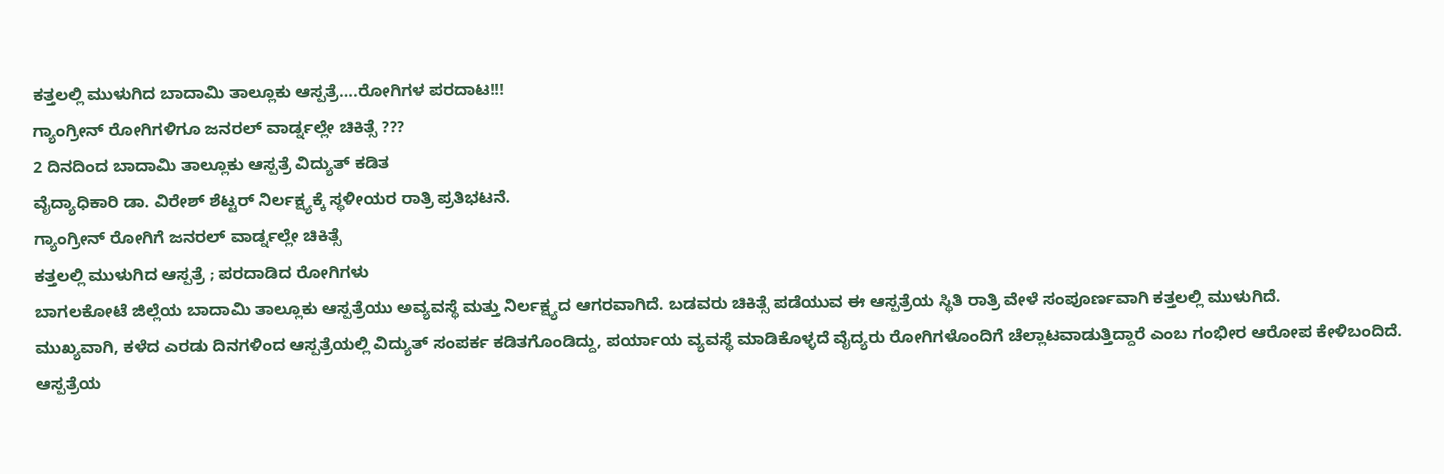ಕತ್ತಲಲ್ಲಿ ಮುಳುಗಿದ ಬಾದಾಮಿ ತಾಲ್ಲೂಕು ಆಸ್ಪತ್ರೆ….ರೋಗಿಗಳ ಪರದಾಟ!!!
ಗ್ಯಾಂಗ್ರೀನ್ ರೋಗಿಗಳಿಗೂ ಜನರಲ್ ವಾರ್ಡ್ನಲ್ಲೇ ಚಿಕಿತ್ಸೆ ???
2 ದಿನದಿಂದ ಬಾದಾಮಿ ತಾಲ್ಲೂಕು ಆಸ್ಪತ್ರೆ ವಿದ್ಯುತ್ ಕಡಿತ
ವೈದ್ಯಾಧಿಕಾರಿ ಡಾ. ವಿರೇಶ್ ಶೆಟ್ಟರ್ ನಿರ್ಲಕ್ಷ್ಯಕ್ಕೆ ಸ್ಥಳೀಯರ ರಾತ್ರಿ ಪ್ರತಿಭಟನೆ.
ಗ್ಯಾಂಗ್ರೀನ್ ರೋಗಿಗೆ ಜನರಲ್ ವಾರ್ಡ್ನಲ್ಲೇ ಚಿಕಿತ್ಸೆ
ಕತ್ತಲಲ್ಲಿ ಮುಳುಗಿದ ಆಸ್ಪತ್ರೆ ; ಪರದಾಡಿದ ರೋಗಿಗಳು
ಬಾಗಲಕೋಟೆ ಜಿಲ್ಲೆಯ ಬಾದಾಮಿ ತಾಲ್ಲೂಕು ಆಸ್ಪತ್ರೆಯು ಅವ್ಯವಸ್ಥೆ ಮತ್ತು ನಿರ್ಲಕ್ಷ್ಯದ ಆಗರವಾಗಿದೆ. ಬಡವರು ಚಿಕಿತ್ಸೆ ಪಡೆಯುವ ಈ ಆಸ್ಪತ್ರೆಯ ಸ್ಥಿತಿ ರಾತ್ರಿ ವೇಳೆ ಸಂಪೂರ್ಣವಾಗಿ ಕತ್ತಲಲ್ಲಿ ಮುಳುಗಿದೆ.
ಮುಖ್ಯವಾಗಿ, ಕಳೆದ ಎರಡು ದಿನಗಳಿಂದ ಆಸ್ಪತ್ರೆಯಲ್ಲಿ ವಿದ್ಯುತ್ ಸಂಪರ್ಕ ಕಡಿತಗೊಂಡಿದ್ದು, ಪರ್ಯಾಯ ವ್ಯವಸ್ಥೆ ಮಾಡಿಕೊಳ್ಳದೆ ವೈದ್ಯರು ರೋಗಿಗಳೊಂದಿಗೆ ಚೆಲ್ಲಾಟವಾಡುತ್ತಿದ್ದಾರೆ ಎಂಬ ಗಂಭೀರ ಆರೋಪ ಕೇಳಿಬಂದಿದೆ.
ಆಸ್ಪತ್ರೆಯ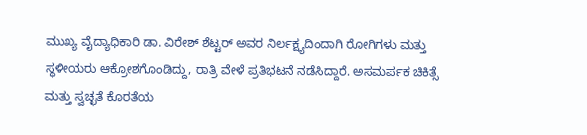ಮುಖ್ಯ ವೈದ್ಯಾಧಿಕಾರಿ ಡಾ. ವಿರೇಶ್ ಶೆಟ್ಟರ್ ಅವರ ನಿರ್ಲಕ್ಷ್ಯದಿಂದಾಗಿ ರೋಗಿಗಳು ಮತ್ತು ಸ್ಥಳೀಯರು ಆಕ್ರೋಶಗೊಂಡಿದ್ದು, ರಾತ್ರಿ ವೇಳೆ ಪ್ರತಿಭಟನೆ ನಡೆಸಿದ್ದಾರೆ. ಅಸಮರ್ಪಕ ಚಿಕಿತ್ಸೆ ಮತ್ತು ಸ್ವಚ್ಛತೆ ಕೊರತೆಯ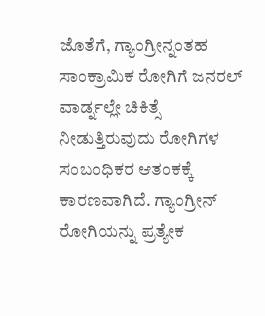ಜೊತೆಗೆ, ಗ್ಯಾಂಗ್ರೀನ್ನಂತಹ ಸಾಂಕ್ರಾಮಿಕ ರೋಗಿಗೆ ಜನರಲ್ ವಾರ್ಡ್ನಲ್ಲೇ ಚಿಕಿತ್ಸೆ ನೀಡುತ್ತಿರುವುದು ರೋಗಿಗಳ ಸಂಬಂಧಿಕರ ಆತಂಕಕ್ಕೆ ಕಾರಣವಾಗಿದೆ. ಗ್ಯಾಂಗ್ರೀನ್ ರೋಗಿಯನ್ನು ಪ್ರತ್ಯೇಕ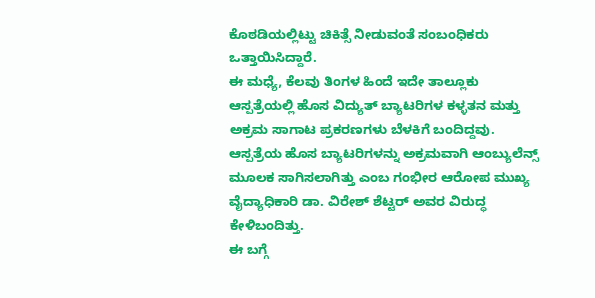ಕೊಠಡಿಯಲ್ಲಿಟ್ಟು ಚಿಕಿತ್ಸೆ ನೀಡುವಂತೆ ಸಂಬಂಧಿಕರು ಒತ್ತಾಯಿಸಿದ್ದಾರೆ.
ಈ ಮಧ್ಯೆ, ಕೆಲವು ತಿಂಗಳ ಹಿಂದೆ ಇದೇ ತಾಲ್ಲೂಕು ಆಸ್ಪತ್ರೆಯಲ್ಲಿ ಹೊಸ ವಿದ್ಯುತ್ ಬ್ಯಾಟರಿಗಳ ಕಳ್ಳತನ ಮತ್ತು ಅಕ್ರಮ ಸಾಗಾಟ ಪ್ರಕರಣಗಳು ಬೆಳಕಿಗೆ ಬಂದಿದ್ದವು. ಆಸ್ಪತ್ರೆಯ ಹೊಸ ಬ್ಯಾಟರಿಗಳನ್ನು ಅಕ್ರಮವಾಗಿ ಆಂಬ್ಯುಲೆನ್ಸ್ ಮೂಲಕ ಸಾಗಿಸಲಾಗಿತ್ತು ಎಂಬ ಗಂಭೀರ ಆರೋಪ ಮುಖ್ಯ ವೈದ್ಯಾಧಿಕಾರಿ ಡಾ. ವಿರೇಶ್ ಶೆಟ್ಟರ್ ಅವರ ವಿರುದ್ಧ ಕೇಳಿಬಂದಿತ್ತು.
ಈ ಬಗ್ಗೆ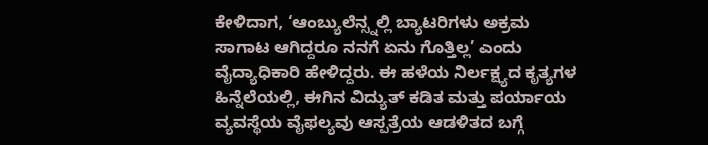ಕೇಳಿದಾಗ, ‘ಆಂಬ್ಯುಲೆನ್ಸ್ನಲ್ಲಿ ಬ್ಯಾಟರಿಗಳು ಅಕ್ರಮ ಸಾಗಾಟ ಆಗಿದ್ದರೂ ನನಗೆ ಏನು ಗೊತ್ತಿಲ್ಲ’ ಎಂದು ವೈದ್ಯಾಧಿಕಾರಿ ಹೇಳಿದ್ದರು. ಈ ಹಳೆಯ ನಿರ್ಲಕ್ಷ್ಯದ ಕೃತ್ಯಗಳ ಹಿನ್ನೆಲೆಯಲ್ಲಿ, ಈಗಿನ ವಿದ್ಯುತ್ ಕಡಿತ ಮತ್ತು ಪರ್ಯಾಯ ವ್ಯವಸ್ಥೆಯ ವೈಫಲ್ಯವು ಆಸ್ಪತ್ರೆಯ ಆಡಳಿತದ ಬಗ್ಗೆ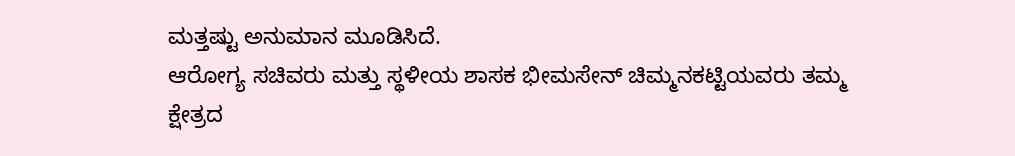ಮತ್ತಷ್ಟು ಅನುಮಾನ ಮೂಡಿಸಿದೆ.
ಆರೋಗ್ಯ ಸಚಿವರು ಮತ್ತು ಸ್ಥಳೀಯ ಶಾಸಕ ಭೀಮಸೇನ್ ಚಿಮ್ಮನಕಟ್ಟಿಯವರು ತಮ್ಮ ಕ್ಷೇತ್ರದ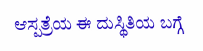ಆಸ್ಪತ್ರೆಯ ಈ ದುಸ್ಥಿತಿಯ ಬಗ್ಗೆ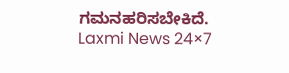ಗಮನಹರಿಸಬೇಕಿದೆ.
Laxmi News 24×7